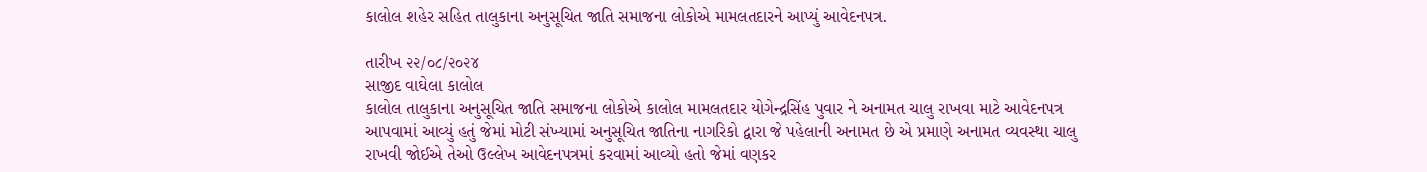કાલોલ શહેર સહિત તાલુકાના અનુસૂચિત જાતિ સમાજના લોકોએ મામલતદારને આપ્યું આવેદનપત્ર.

તારીખ ૨૨/૦૮/૨૦૨૪
સાજીદ વાઘેલા કાલોલ
કાલોલ તાલુકાના અનુસૂચિત જાતિ સમાજના લોકોએ કાલોલ મામલતદાર યોગેન્દ્રસિંહ પુવાર ને અનામત ચાલુ રાખવા માટે આવેદનપત્ર આપવામાં આવ્યું હતું જેમાં મોટી સંખ્યામાં અનુસૂચિત જાતિના નાગરિકો દ્વારા જે પહેલાની અનામત છે એ પ્રમાણે અનામત વ્યવસ્થા ચાલુ રાખવી જોઈએ તેઓ ઉલ્લેખ આવેદનપત્રમાં કરવામાં આવ્યો હતો જેમાં વણકર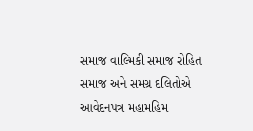સમાજ વાલ્મિકી સમાજ રોહિત સમાજ અને સમગ્ર દલિતોએ આવેદનપત્ર મહામહિમ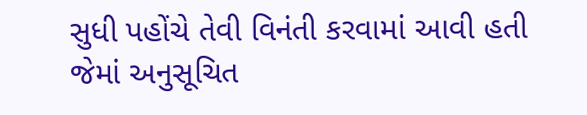સુધી પહોંચે તેવી વિનંતી કરવામાં આવી હતી જેમાં અનુસૂચિત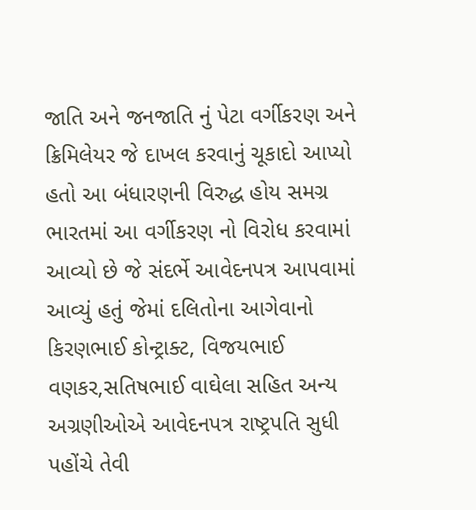જાતિ અને જનજાતિ નું પેટા વર્ગીકરણ અને ક્રિમિલેયર જે દાખલ કરવાનું ચૂકાદો આપ્યો હતો આ બંધારણની વિરુદ્ધ હોય સમગ્ર ભારતમાં આ વર્ગીકરણ નો વિરોધ કરવામાં આવ્યો છે જે સંદર્ભે આવેદનપત્ર આપવામાં આવ્યું હતું જેમાં દલિતોના આગેવાનો કિરણભાઈ કોન્ટ્રાક્ટ, વિજયભાઈ વણકર,સતિષભાઈ વાઘેલા સહિત અન્ય અગ્રણીઓએ આવેદનપત્ર રાષ્ટ્રપતિ સુધી પહોંચે તેવી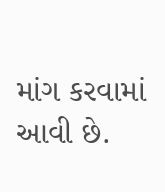માંગ કરવામાં આવી છે.